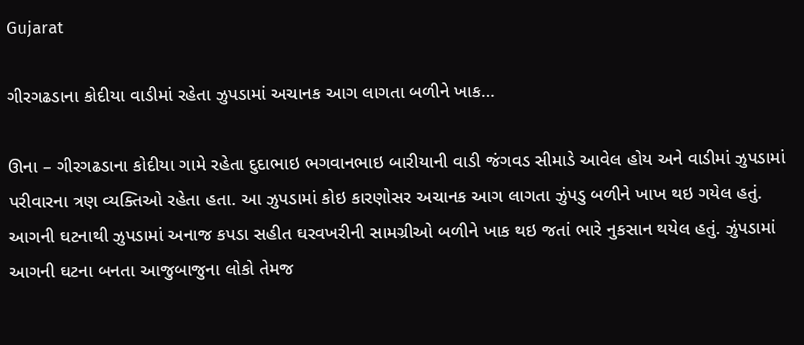Gujarat

ગીરગઢડાના કોદીયા વાડીમાં રહેતા ઝુપડામાં અચાનક આગ લાગતા બળીને ખાક…

ઊના – ગીરગઢડાના કોદીયા ગામે રહેતા દુદાભાઇ ભગવાનભાઇ બારીયાની વાડી જંગવડ સીમાડે આવેલ હોય અને વાડીમાં ઝુપડામાં પરીવારના ત્રણ વ્યક્તિઓ રહેતા હતા. આ ઝુપડામાં કોઇ કારણોસર અચાનક આગ લાગતા ઝુંપડુ બળીને ખાખ થઇ ગયેલ હતું. આગની ઘટનાથી ઝુપડામાં અનાજ કપડા સહીત ઘરવખરીની સામગ્રીઓ બળીને ખાક થઇ જતાં ભારે નુકસાન થયેલ હતું. ઝુંપડામાં આગની ઘટના બનતા આજુબાજુના લોકો તેમજ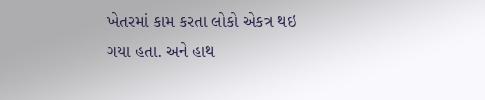ખેતરમાં કામ કરતા લોકો એકત્ર થઇ ગયા હતા. અને હાથ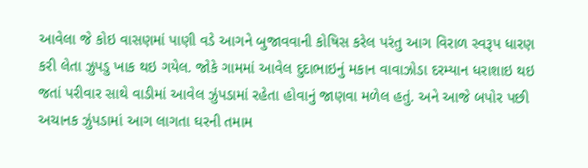આવેલા જે કોઇ વાસણમાં પાણી વડે આગને બુજાવવાની કોષિસ કરેલ પરંતુ આગ વિરાળ સ્વરૂપ ધારણ કરી લેતા ઝુપડુ ખાક થઇ ગયેલ. જોકે ગામમાં આવેલ દુદાભાઇનું મકાન વાવાઝોડા દરમ્યાન ધરાશાઇ થઇ જતાં પરીવાર સાથે વાડીમાં આવેલ ઝુંપડામાં રહેતા હોવાનું જાણવા મળેલ હતું. અને આજે બપોર પછી અચાનક ઝુંપડામાં આગ લાગતા ઘરની તમામ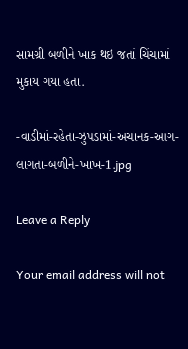સામગ્રી બળીને ખાક થઇ જતાં ચિંચામાં મુકાય ગયા હતા.

-વાડીમાં-રહેતા-ઝુપડામાં-અચાનક-આગ-લાગતા-બળીને-ખાખ-1.jpg

Leave a Reply

Your email address will not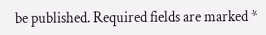be published. Required fields are marked *